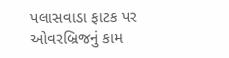પલાસવાડા ફાટક પર ઓવરબ્રિજનું કામ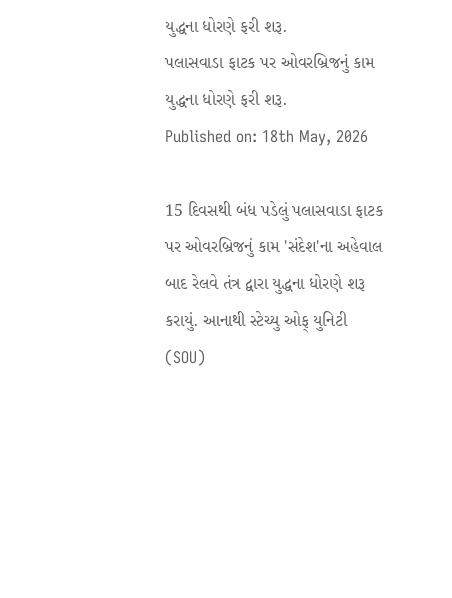યુદ્ધના ધોરણે ફરી શરૂ.
પલાસવાડા ફાટક પર ઓવરબ્રિજનું કામ યુદ્ધના ધોરણે ફરી શરૂ.
Published on: 18th May, 2026

15 દિવસથી બંધ પડેલું પલાસવાડા ફાટક પર ઓવરબ્રિજનું કામ 'સંદેશ'ના અહેવાલ બાદ રેલવે તંત્ર દ્વારા યુદ્ધના ધોરણે શરૂ કરાયું. આનાથી સ્ટેચ્યુ ઓફ્ યુનિટી (SOU)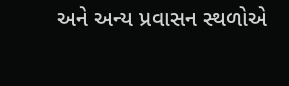અને અન્ય પ્રવાસન સ્થળોએ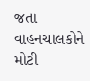જતા વાહનચાલકોને મોટી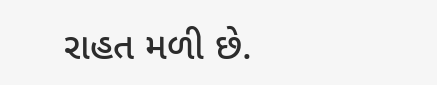રાહત મળી છે.